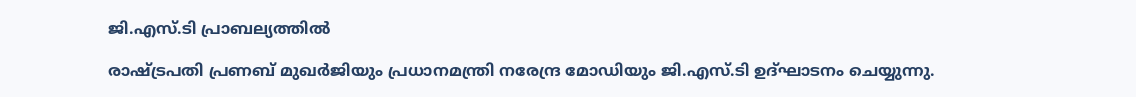ജി.എസ്.ടി പ്രാബല്യത്തില്‍

രാഷ്ട്രപതി പ്രണബ് മുഖര്‍ജിയും പ്രധാനമന്ത്രി നരേന്ദ്ര മോഡിയും ജി.എസ്.ടി ഉദ്ഘാടനം ചെയ്യുന്നു.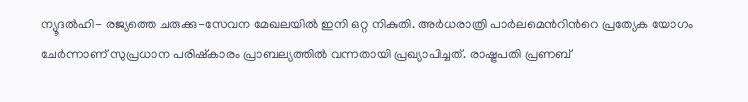ന്യൂദല്‍ഹി- രജ്യത്തെ ചരുക്കു-സേവന മേഖലയില്‍ ഇനി ഒറ്റ നികുതി. അര്‍ധരാത്രി പാര്‍ലമെന്‍റിന്‍റെ പ്രത്യേക യോഗം ചേര്‍ന്നാണ് സുപ്രധാന പരിഷ്‌കാരം പ്രാബല്യത്തില്‍ വന്നതായി പ്രഖ്യാപിച്ചത്. രാഷ്ട്രപതി പ്രണബ്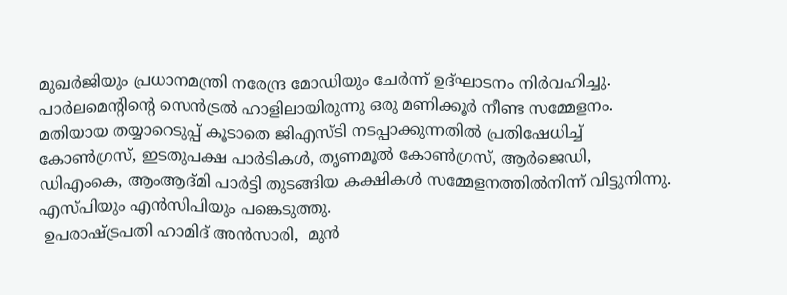മുഖര്‍ജിയും പ്രധാനമന്ത്രി നരേന്ദ്ര മോഡിയും ചേര്‍ന്ന് ഉദ്ഘാടനം നിര്‍വഹിച്ചു. പാര്‍ലമെന്റിന്റെ സെന്‍ട്രല്‍ ഹാളിലായിരുന്നു ഒരു മണിക്കൂര്‍ നീണ്ട സമ്മേളനം. മതിയായ തയ്യാറെടുപ്പ് കൂടാതെ ജിഎസ്ടി നടപ്പാക്കുന്നതില്‍ പ്രതിഷേധിച്ച് കോണ്‍ഗ്രസ്, ഇടതുപക്ഷ പാര്‍ടികള്‍, തൃണമൂല്‍ കോണ്‍ഗ്രസ്, ആര്‍ജെഡി, ഡിഎംകെ, ആംആദ്മി പാര്‍ട്ടി തുടങ്ങിയ കക്ഷികള്‍ സമ്മേളനത്തില്‍നിന്ന് വിട്ടുനിന്നു. എസ്പിയും എന്‍സിപിയും പങ്കെടുത്തു.
 ഉപരാഷ്ട്രപതി ഹാമിദ് അന്‍സാരി,  മുന്‍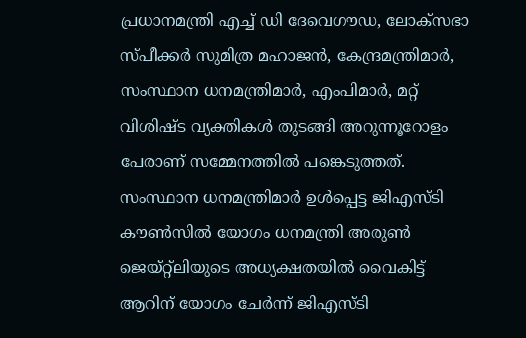പ്രധാനമന്ത്രി എച്ച് ഡി ദേവെഗൗഡ, ലോക്‌സഭാ സ്പീക്കര്‍ സുമിത്ര മഹാജന്‍, കേന്ദ്രമന്ത്രിമാര്‍, സംസ്ഥാന ധനമന്ത്രിമാര്‍, എംപിമാര്‍, മറ്റ് വിശിഷ്ട വ്യക്തികള്‍ തുടങ്ങി അറുന്നൂറോളം പേരാണ് സമ്മേനത്തില്‍ പങ്കെടുത്തത്.
സംസ്ഥാന ധനമന്ത്രിമാര്‍ ഉള്‍പ്പെട്ട ജിഎസ്ടി കൗണ്‍സില്‍ യോഗം ധനമന്ത്രി അരുണ്‍ ജെയ്റ്റ്‌ലിയുടെ അധ്യക്ഷതയില്‍ വൈകിട്ട് ആറിന് യോഗം ചേര്‍ന്ന് ജിഎസ്ടി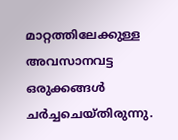മാറ്റത്തിലേക്കുള്ള അവസാനവട്ട ഒരുക്കങ്ങള്‍ ചര്‍ച്ചചെയ്തിരുന്നു.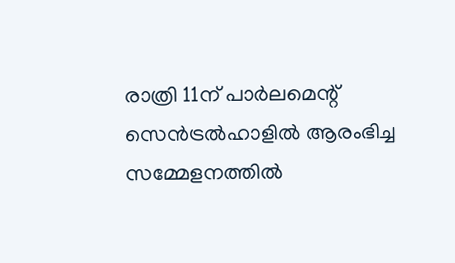രാത്രി 11ന് പാര്‍ലമെന്റ് സെന്‍ട്രല്‍ഹാളില്‍ ആരംഭിച്ച സമ്മേളനത്തില്‍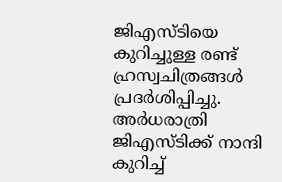ജിഎസ്ടിയെ കുറിച്ചുള്ള രണ്ട് ഹ്രസ്വചിത്രങ്ങള്‍ പ്രദര്‍ശിപ്പിച്ചു. അര്‍ധരാത്രി ജിഎസ്ടിക്ക് നാന്ദി കുറിച്ച്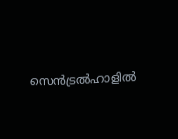സെന്‍ട്രല്‍ഹാളില്‍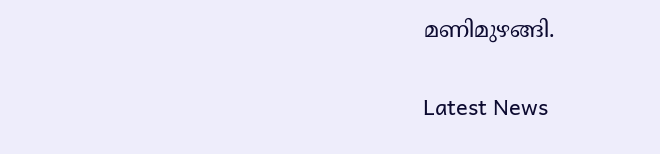മണിമുഴങ്ങി.

Latest News